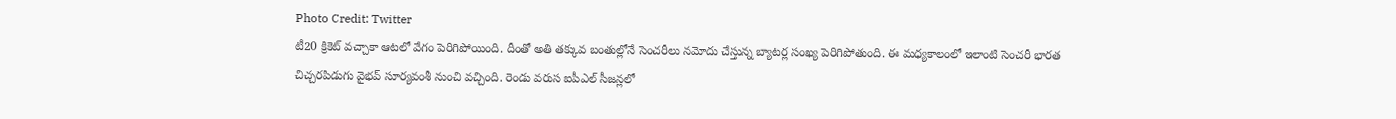Photo Credit: Twitter
టీ20 క్రికెట్ వచ్చాకా ఆటలో వేగం పెరిగిపోయింది. దీంతో అతి తక్కువ బంతుల్లోనే సెంచరీలు నమోదు చేస్తున్న బ్యాటర్ల సంఖ్య పెరిగిపోతుంది. ఈ మధ్యకాలంలో ఇలాంటి సెంచరీ భారత చిచ్చరపిడుగు వైభవ్ సూర్యవంశీ నుంచి వచ్చింది. రెండు వరుస ఐపీఎల్ సీజన్లలో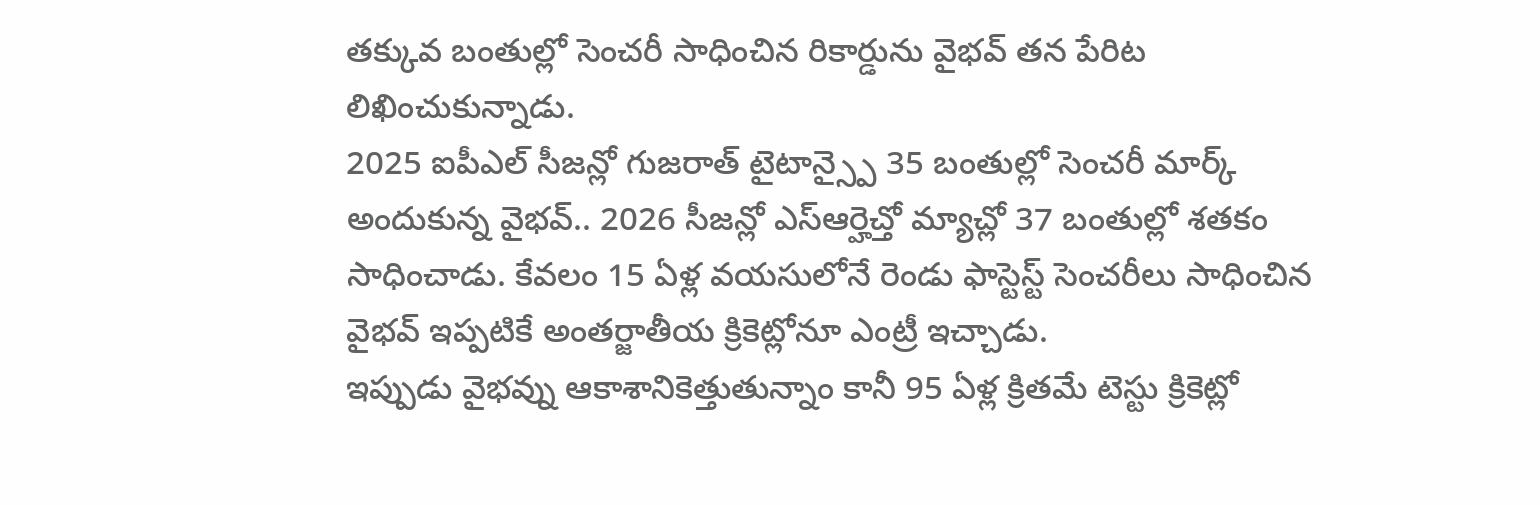తక్కువ బంతుల్లో సెంచరీ సాధించిన రికార్డును వైభవ్ తన పేరిట లిఖించుకున్నాడు.
2025 ఐపీఎల్ సీజన్లో గుజరాత్ టైటాన్స్పై 35 బంతుల్లో సెంచరీ మార్క్ అందుకున్న వైభవ్.. 2026 సీజన్లో ఎస్ఆర్హెచ్తో మ్యాచ్లో 37 బంతుల్లో శతకం సాధించాడు. కేవలం 15 ఏళ్ల వయసులోనే రెండు ఫాస్టెస్ట్ సెంచరీలు సాధించిన వైభవ్ ఇప్పటికే అంతర్జాతీయ క్రికెట్లోనూ ఎంట్రీ ఇచ్చాడు.
ఇప్పుడు వైభవ్ను ఆకాశానికెత్తుతున్నాం కానీ 95 ఏళ్ల క్రితమే టెస్టు క్రికెట్లో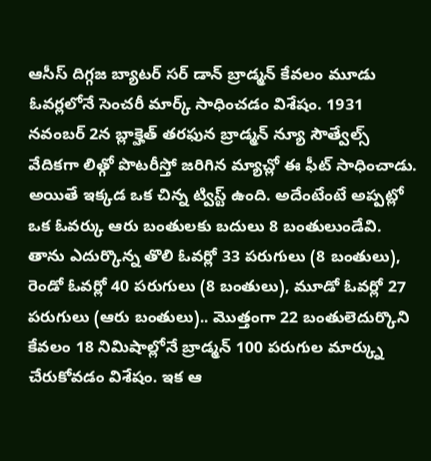ఆసీస్ దిగ్గజ బ్యాటర్ సర్ డాన్ బ్రాడ్మన్ కేవలం మూడు ఓవర్లలోనే సెంచరీ మార్క్ సాధించడం విశేషం. 1931 నవంబర్ 2న బ్లాక్హెత్ తరఫున బ్రాడ్మన్ న్యూ సౌత్వేల్స్ వేదికగా లిత్గో పొటరీస్తో జరిగిన మ్యాచ్లో ఈ ఫీట్ సాధించాడు.
అయితే ఇక్కడ ఒక చిన్న ట్విస్ట్ ఉంది. అదేంటేంటే అప్పట్లో ఒక ఓవర్కు ఆరు బంతులకు బదులు 8 బంతులుండేవి. తాను ఎదుర్కొన్న తొలి ఓవర్లో 33 పరుగులు (8 బంతులు), రెండో ఓవర్లో 40 పరుగులు (8 బంతులు), మూడో ఓవర్లో 27 పరుగులు (ఆరు బంతులు).. మొత్తంగా 22 బంతులెదుర్కొని కేవలం 18 నిమిషాల్లోనే బ్రాడ్మన్ 100 పరుగుల మార్క్ను చేరుకోవడం విశేషం. ఇక ఆ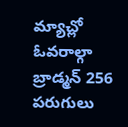మ్యాచ్లో ఓవరాల్గా బ్రాడ్మన్ 256 పరుగులు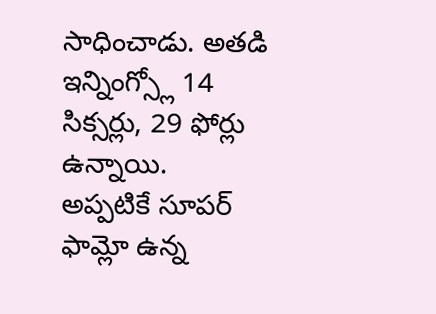సాధించాడు. అతడి ఇన్నింగ్స్లో 14 సిక్సర్లు, 29 ఫోర్లు ఉన్నాయి.
అప్పటికే సూపర్ ఫామ్లో ఉన్న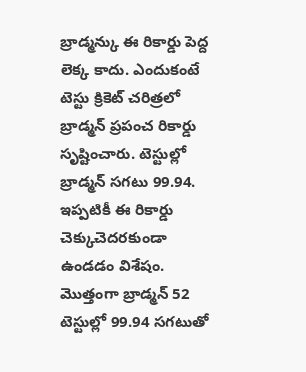బ్రాడ్మన్కు ఈ రికార్డు పెద్ద లెక్క కాదు. ఎందుకంటే టెస్టు క్రికెట్ చరిత్రలో బ్రాడ్మన్ ప్రపంచ రికార్డు సృష్టించారు. టెస్టుల్లో బ్రాడ్మన్ సగటు 99.94. ఇప్పటికీ ఈ రికార్డు చెక్కుచెదరకుండా ఉండడం విశేషం. మొత్తంగా బ్రాడ్మన్ 52 టెస్టుల్లో 99.94 సగటుతో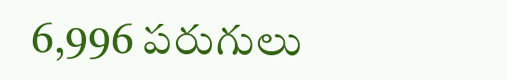6,996 పరుగులు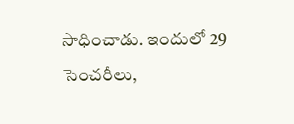సాధించాడు. ఇందులో 29 సెంచరీలు,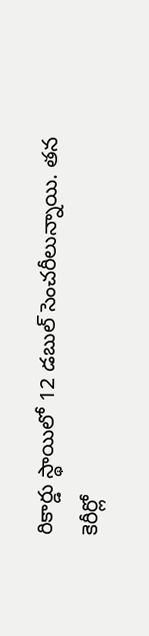రికార్డు స్థాయిలో 12 డబుల్ సెంచరీలున్నాయి. తన కెరీర్లో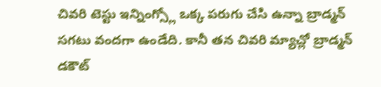చివరి టెస్టు ఇన్నింగ్స్లో ఒక్క పరుగు చేసి ఉన్నా బ్రాడ్మన్ సగటు వందగా ఉండేది. కానీ తన చివరి మ్యాచ్లో బ్రాడ్మన్ డకౌట్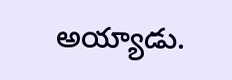అయ్యాడు.